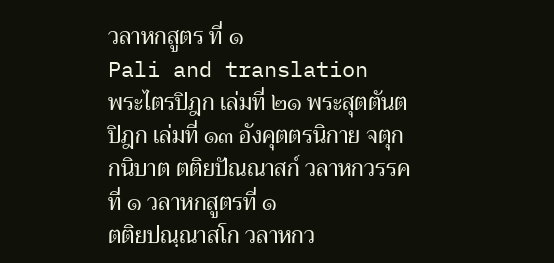วลาหกสูตร ที่ ๑
Pali and translation
พระไตรปิฎก เล่มที่ ๒๑ พระสุตตันตปิฎก เล่มที่ ๑๓ อังคุตตรนิกาย จตุกกนิบาต ตติยปัณณาสก์ วลาหกวรรคที่ ๑ วลาหกสูตรที่ ๑
ตติยปณฺณาสโก วลาหกว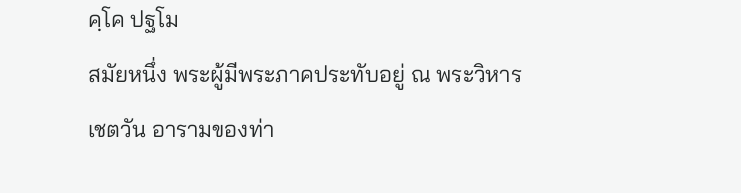คฺโค ปฐโม
สมัยหนึ่ง พระผู้มีพระภาคประทับอยู่ ณ พระวิหารเชตวัน อารามของท่า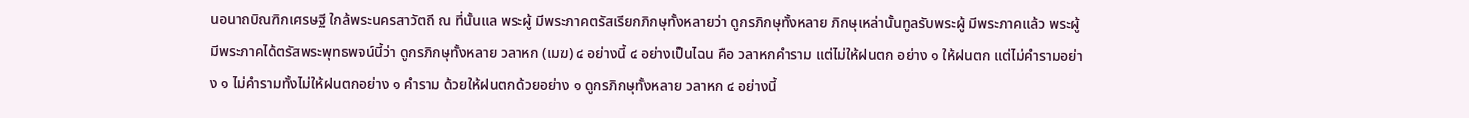นอนาถบิณฑิกเศรษฐี ใกล้พระนครสาวัตถี ณ ที่นั้นแล พระผู้ มีพระภาคตรัสเรียกภิกษุทั้งหลายว่า ดูกรภิกษุทั้งหลาย ภิกษุเหล่านั้นทูลรับพระผู้ มีพระภาคแล้ว พระผู้มีพระภาคได้ตรัสพระพุทธพจน์นี้ว่า ดูกรภิกษุทั้งหลาย วลาหก (เมฆ) ๔ อย่างนี้ ๔ อย่างเป็นไฉน คือ วลาหกคำราม แต่ไม่ให้ฝนตก อย่าง ๑ ให้ฝนตก แต่ไม่คำรามอย่าง ๑ ไม่คำรามทั้งไม่ให้ฝนตกอย่าง ๑ คำราม ด้วยให้ฝนตกด้วยอย่าง ๑ ดูกรภิกษุทั้งหลาย วลาหก ๔ อย่างนี้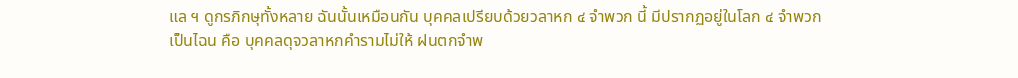แล ฯ ดูกรภิกษุทั้งหลาย ฉันนั้นเหมือนกัน บุคคลเปรียบด้วยวลาหก ๔ จำพวก นี้ มีปรากฏอยู่ในโลก ๔ จำพวกเป็นไฉน คือ บุคคลดุจวลาหกคำรามไม่ให้ ฝนตกจำพ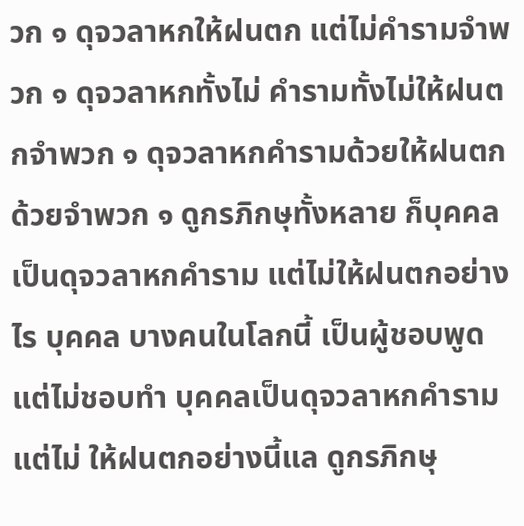วก ๑ ดุจวลาหกให้ฝนตก แต่ไม่คำรามจำพวก ๑ ดุจวลาหกทั้งไม่ คำรามทั้งไม่ให้ฝนตกจำพวก ๑ ดุจวลาหกคำรามด้วยให้ฝนตกด้วยจำพวก ๑ ดูกรภิกษุทั้งหลาย ก็บุคคลเป็นดุจวลาหกคำราม แต่ไม่ให้ฝนตกอย่างไร บุคคล บางคนในโลกนี้ เป็นผู้ชอบพูดแต่ไม่ชอบทำ บุคคลเป็นดุจวลาหกคำราม แต่ไม่ ให้ฝนตกอย่างนี้แล ดูกรภิกษุ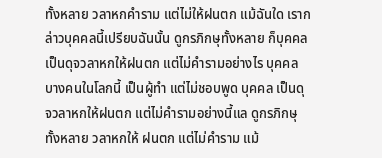ทั้งหลาย วลาหกคำราม แต่ไม่ให้ฝนตก แม้ฉันใด เรากล่าวบุคคลนี้เปรียบฉันนั้น ดูกรภิกษุทั้งหลาย ก็บุคคลเป็นดุจวลาหกให้ฝนตก แต่ไม่คำรามอย่างไร บุคคลบางคนในโลกนี้ เป็นผู้ทำ แต่ไม่ชอบพูด บุคคล เป็นดุจวลาหกให้ฝนตก แต่ไม่คำรามอย่างนี้แล ดูกรภิกษุทั้งหลาย วลาหกให้ ฝนตก แต่ไม่คำราม แม้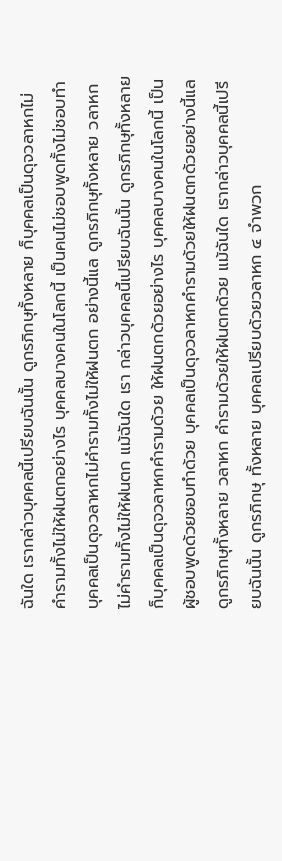ฉันใด เรากล่าวบุคคลนี้เปรียบฉันนั้น ดูกรภิกษุทั้งหลาย ก็บุคคลเป็นดุจวลาหกไม่คำรามทั้งไม่ให้ฝนตกอย่างไร บุคคลบางคนในโลกนี้ เป็นคนไม่ชอบพูดทั้งไม่ชอบทำ บุคคลเป็นดุจวลาหกไม่คำรามทั้งไม่ให้ฝนตก อย่างนี้แล ดูกรภิกษุทั้งหลาย วลาหกไม่คำรามทั้งไม่ให้ฝนตก แม้ฉันใด เรา กล่าวบุคคลนี้เปรียบฉันนั้น ดูกรภิกษุทั้งหลาย ก็บุคคลเป็นดุจวลาหกคำรามด้วย ให้ฝนตกด้วยอย่างไร บุคคลบางคนในโลกนี้ เป็นผู้ชอบพูดด้วยชอบทำด้วย บุคคลเป็นดุจวลาหกคำรามด้วยให้ฝนตกด้วยอย่างนี้แล ดูกรภิกษุทั้งหลาย วลาหก คำรามด้วยให้ฝนตกด้วย แม้ฉันใด เรากล่าวบุคคลนี้เปรียบฉันนั้น ดูกรภิกษุ ทั้งหลาย บุคคลเปรียบด้วยวลาหก ๔ จำพวก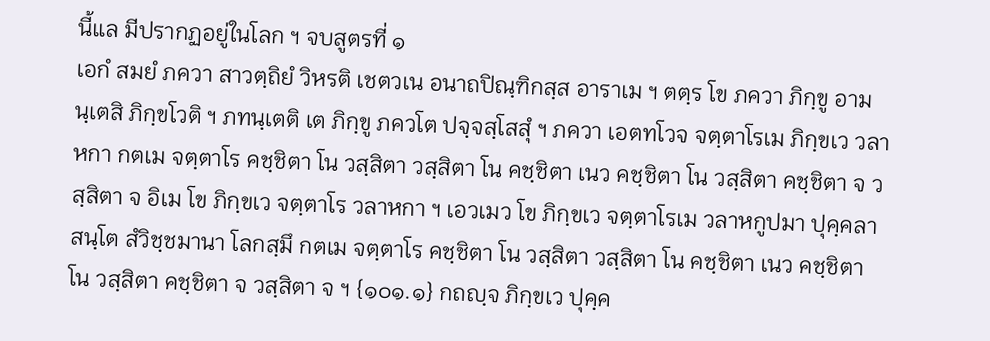นี้แล มีปรากฏอยู่ในโลก ฯ จบสูตรที่ ๑
เอกํ สมยํ ภควา สาวตฺถิยํ วิหรติ เชตวเน อนาถปิณฺฑิกสฺส อาราเม ฯ ตตฺร โข ภควา ภิกฺขู อามนฺเตสิ ภิกฺขโวติ ฯ ภทนฺเตติ เต ภิกฺขู ภควโต ปจฺจสฺโสสุํ ฯ ภควา เอตทโวจ จตฺตาโรเม ภิกฺขเว วลาหกา กตเม จตฺตาโร คชฺชิตา โน วสฺสิตา วสฺสิตา โน คชฺชิตา เนว คชฺชิตา โน วสฺสิตา คชฺชิตา จ วสฺสิตา จ อิเม โข ภิกฺขเว จตฺตาโร วลาหกา ฯ เอวเมว โข ภิกฺขเว จตฺตาโรเม วลาหกูปมา ปุคฺคลา สนฺโต สํวิชฺชมานา โลกสฺมึ กตเม จตฺตาโร คชฺชิตา โน วสฺสิตา วสฺสิตา โน คชฺชิตา เนว คชฺชิตา โน วสฺสิตา คชฺชิตา จ วสฺสิตา จ ฯ {๑๐๑.๑} กถญฺจ ภิกฺขเว ปุคฺค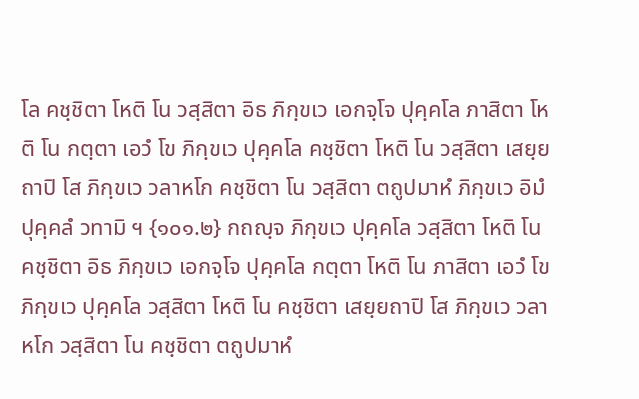โล คชฺชิตา โหติ โน วสฺสิตา อิธ ภิกฺขเว เอกจฺโจ ปุคฺคโล ภาสิตา โหติ โน กตฺตา เอวํ โข ภิกฺขเว ปุคฺคโล คชฺชิตา โหติ โน วสฺสิตา เสยฺยถาปิ โส ภิกฺขเว วลาหโก คชฺชิตา โน วสฺสิตา ตถูปมาหํ ภิกฺขเว อิมํ ปุคฺคลํ วทามิ ฯ {๑๐๑.๒} กถญฺจ ภิกฺขเว ปุคฺคโล วสฺสิตา โหติ โน คชฺชิตา อิธ ภิกฺขเว เอกจฺโจ ปุคฺคโล กตฺตา โหติ โน ภาสิตา เอวํ โข ภิกฺขเว ปุคฺคโล วสฺสิตา โหติ โน คชฺชิตา เสยฺยถาปิ โส ภิกฺขเว วลาหโก วสฺสิตา โน คชฺชิตา ตถูปมาหํ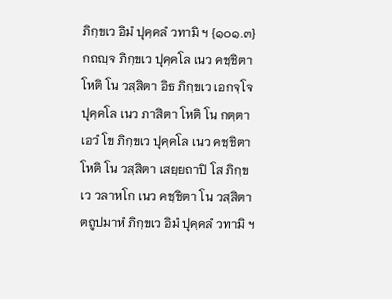ภิกฺขเว อิมํ ปุคฺคลํ วทามิ ฯ {๑๐๑.๓} กถญฺจ ภิกฺขเว ปุคฺคโล เนว คชฺชิตา โหติ โน วสฺสิตา อิธ ภิกฺขเว เอกจฺโจ ปุคฺคโล เนว ภาสิตา โหติ โน กตฺตา เอวํ โข ภิกฺขเว ปุคฺคโล เนว คชฺชิตา โหติ โน วสฺสิตา เสยฺยถาปิ โส ภิกฺขเว วลาหโก เนว คชฺชิตา โน วสฺสิตา ตถูปมาหํ ภิกฺขเว อิมํ ปุคฺคลํ วทามิ ฯ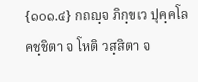{๑๐๑.๔} กถญฺจ ภิกฺขเว ปุคฺคโล คชฺชิตา จ โหติ วสฺสิตา จ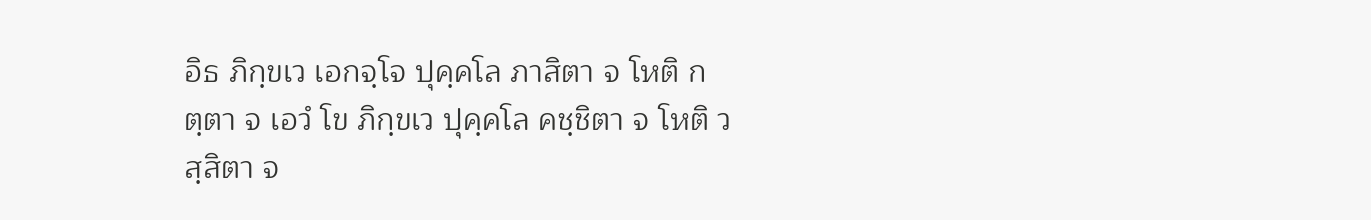อิธ ภิกฺขเว เอกจฺโจ ปุคฺคโล ภาสิตา จ โหติ กตฺตา จ เอวํ โข ภิกฺขเว ปุคฺคโล คชฺชิตา จ โหติ วสฺสิตา จ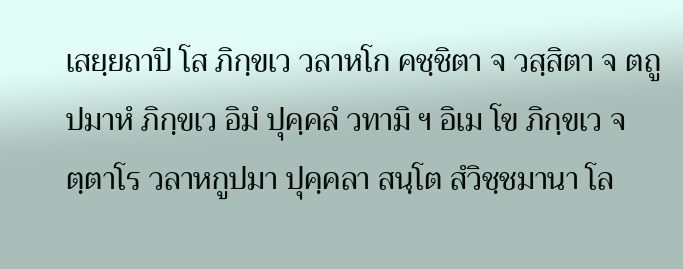เสยฺยถาปิ โส ภิกฺขเว วลาหโก คชฺชิตา จ วสฺสิตา จ ตถูปมาหํ ภิกฺขเว อิมํ ปุคฺคลํ วทามิ ฯ อิเม โข ภิกฺขเว จตฺตาโร วลาหกูปมา ปุคฺคลา สนฺโต สํวิชฺชมานา โล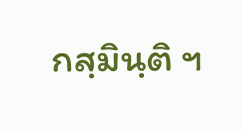กสฺมินฺติ ฯ